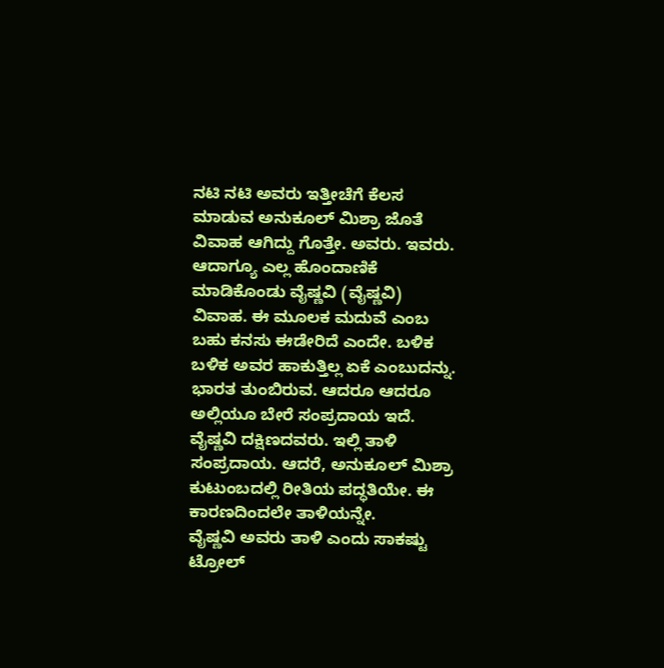ನಟಿ ನಟಿ ಅವರು ಇತ್ತೀಚೆಗೆ ಕೆಲಸ ಮಾಡುವ ಅನುಕೂಲ್ ಮಿಶ್ರಾ ಜೊತೆ ವಿವಾಹ ಆಗಿದ್ದು ಗೊತ್ತೇ. ಅವರು. ಇವರು. ಆದಾಗ್ಯೂ ಎಲ್ಲ ಹೊಂದಾಣಿಕೆ ಮಾಡಿಕೊಂಡು ವೈಷ್ಣವಿ (ವೈಷ್ಣವಿ) ವಿವಾಹ. ಈ ಮೂಲಕ ಮದುವೆ ಎಂಬ ಬಹು ಕನಸು ಈಡೇರಿದೆ ಎಂದೇ. ಬಳಿಕ ಬಳಿಕ ಅವರ ಹಾಕುತ್ತಿಲ್ಲ ಏಕೆ ಎಂಬುದನ್ನು.
ಭಾರತ ತುಂಬಿರುವ. ಆದರೂ ಆದರೂ ಅಲ್ಲಿಯೂ ಬೇರೆ ಸಂಪ್ರದಾಯ ಇದೆ. ವೈಷ್ಣವಿ ದಕ್ಷಿಣದವರು. ಇಲ್ಲಿ ತಾಳಿ ಸಂಪ್ರದಾಯ. ಆದರೆ, ಅನುಕೂಲ್ ಮಿಶ್ರಾ ಕುಟುಂಬದಲ್ಲಿ ರೀತಿಯ ಪದ್ಧತಿಯೇ. ಈ ಕಾರಣದಿಂದಲೇ ತಾಳಿಯನ್ನೇ.
ವೈಷ್ಣವಿ ಅವರು ತಾಳಿ ಎಂದು ಸಾಕಷ್ಟು ಟ್ರೋಲ್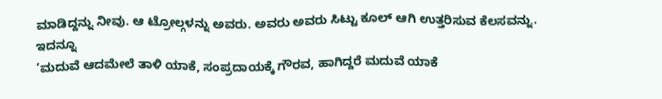ಮಾಡಿದ್ದನ್ನು ನೀವು. ಆ ಟ್ರೋಲ್ಗಳನ್ನು ಅವರು. ಅವರು ಅವರು ಸಿಟ್ಟು ಕೂಲ್ ಆಗಿ ಉತ್ತರಿಸುವ ಕೆಲಸವನ್ನು.
ಇದನ್ನೂ
‘ಮದುವೆ ಆದಮೇಲೆ ತಾಳಿ ಯಾಕೆ, ಸಂಪ್ರದಾಯಕ್ಕೆ ಗೌರವ, ಹಾಗಿದ್ದರೆ ಮದುವೆ ಯಾಕೆ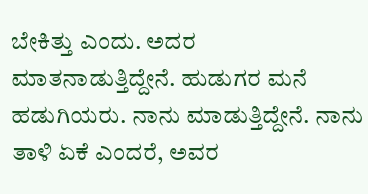ಬೇಕಿತ್ತು ಎಂದು. ಅದರ ಮಾತನಾಡುತ್ತಿದ್ದೇನೆ. ಹುಡುಗರ ಮನೆ ಹಡುಗಿಯರು. ನಾನು ಮಾಡುತ್ತಿದ್ದೇನೆ. ನಾನು ತಾಳಿ ಏಕೆ ಎಂದರೆ, ಅವರ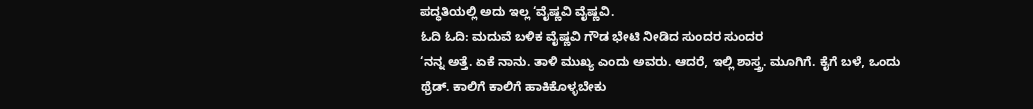ಪದ್ಧತಿಯಲ್ಲಿ ಅದು ಇಲ್ಲ ‘ವೈಷ್ಣವಿ ವೈಷ್ಣವಿ.
ಓದಿ ಓದಿ: ಮದುವೆ ಬಳಿಕ ವೈಷ್ಣವಿ ಗೌಡ ಭೇಟಿ ನೀಡಿದ ಸುಂದರ ಸುಂದರ
‘ನನ್ನ ಅತ್ತೆ. ಏಕೆ ನಾನು. ತಾಳಿ ಮುಖ್ಯ ಎಂದು ಅವರು. ಆದರೆ, ಇಲ್ಲಿ ಶಾಸ್ತ್ರ. ಮೂಗಿಗೆ. ಕೈಗೆ ಬಳೆ, ಒಂದು ಥ್ರೆಡ್. ಕಾಲಿಗೆ ಕಾಲಿಗೆ ಹಾಕಿಕೊಳ್ಳಬೇಕು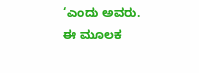‘ಎಂದು ಅವರು. ಈ ಮೂಲಕ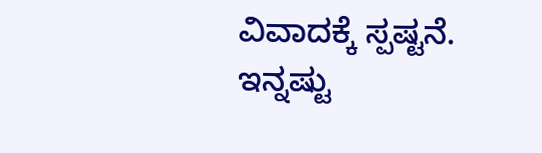ವಿವಾದಕ್ಕೆ ಸ್ಪಷ್ಟನೆ.
ಇನ್ನಷ್ಟು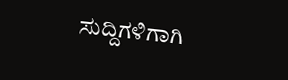ಸುದ್ದಿಗಳಿಗಾಗಿ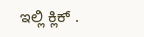ಇಲ್ಲಿ ಕ್ಲಿಕ್ .